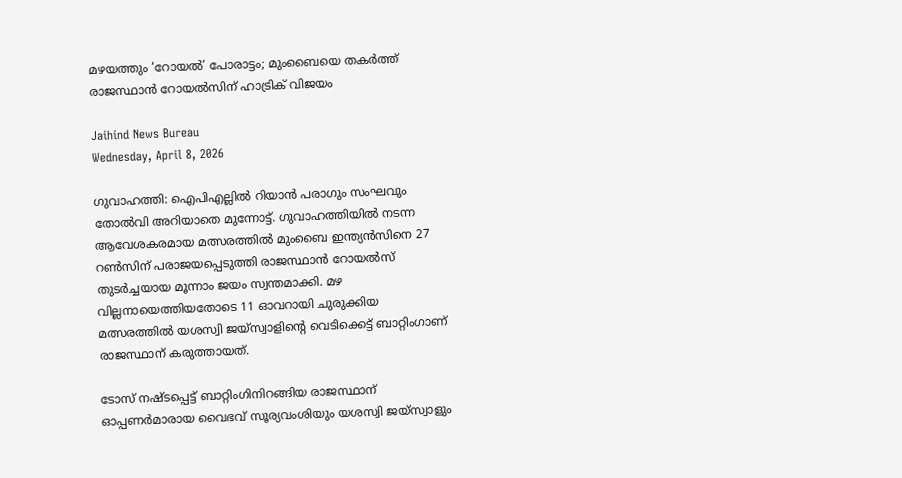മഴയത്തും ‘റോയല്‍’ പോരാട്ടം; മുംബൈയെ തകര്‍ത്ത് രാജസ്ഥാന്‍ റോയല്‍സിന് ഹാട്രിക് വിജയം

Jaihind News Bureau
Wednesday, April 8, 2026

ഗുവാഹത്തി: ഐപിഎല്ലില്‍ റിയാന്‍ പരാഗും സംഘവും തോല്‍വി അറിയാതെ മുന്നോട്ട്. ഗുവാഹത്തിയില്‍ നടന്ന ആവേശകരമായ മത്സരത്തില്‍ മുംബൈ ഇന്ത്യന്‍സിനെ 27 റണ്‍സിന് പരാജയപ്പെടുത്തി രാജസ്ഥാന്‍ റോയല്‍സ് തുടര്‍ച്ചയായ മൂന്നാം ജയം സ്വന്തമാക്കി. മഴ വില്ലനായെത്തിയതോടെ 11 ഓവറായി ചുരുക്കിയ മത്സരത്തില്‍ യശസ്വി ജയ്സ്വാളിന്റെ വെടിക്കെട്ട് ബാറ്റിംഗാണ് രാജസ്ഥാന് കരുത്തായത്.

ടോസ് നഷ്ടപ്പെട്ട് ബാറ്റിംഗിനിറങ്ങിയ രാജസ്ഥാന് ഓപ്പണര്‍മാരായ വൈഭവ് സൂര്യവംശിയും യശസ്വി ജയ്സ്വാളും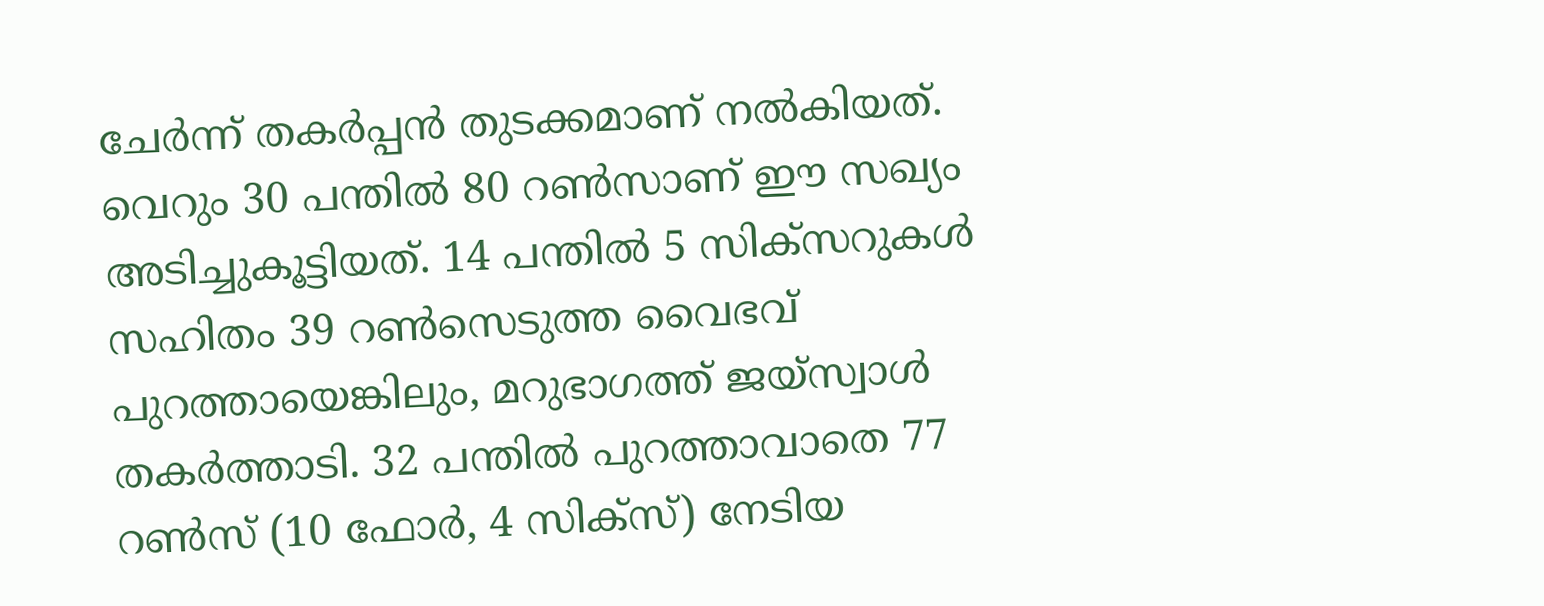ചേര്‍ന്ന് തകര്‍പ്പന്‍ തുടക്കമാണ് നല്‍കിയത്. വെറും 30 പന്തില്‍ 80 റണ്‍സാണ് ഈ സഖ്യം അടിച്ചുകൂട്ടിയത്. 14 പന്തില്‍ 5 സിക്‌സറുകള്‍ സഹിതം 39 റണ്‍സെടുത്ത വൈഭവ് പുറത്തായെങ്കിലും, മറുഭാഗത്ത് ജയ്സ്വാള്‍ തകര്‍ത്താടി. 32 പന്തില്‍ പുറത്താവാതെ 77 റണ്‍സ് (10 ഫോര്‍, 4 സിക്‌സ്) നേടിയ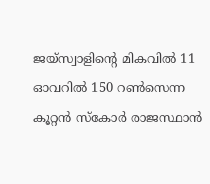ജയ്സ്വാളിന്റെ മികവില്‍ 11 ഓവറില്‍ 150 റണ്‍സെന്ന കൂറ്റന്‍ സ്‌കോര്‍ രാജസ്ഥാന്‍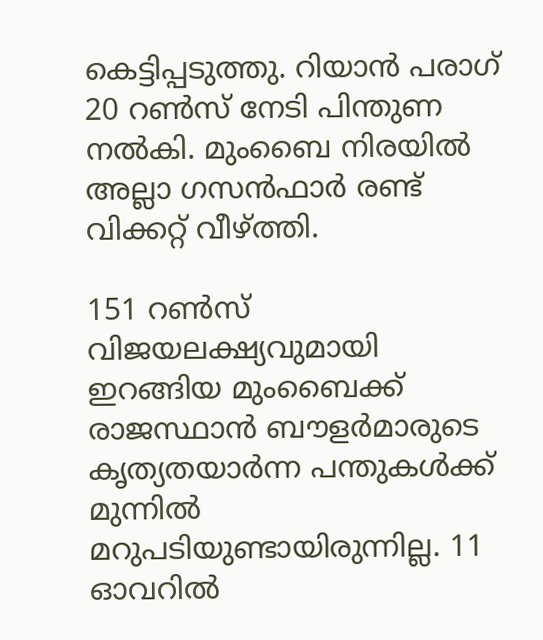കെട്ടിപ്പടുത്തു. റിയാന്‍ പരാഗ് 20 റണ്‍സ് നേടി പിന്തുണ നല്‍കി. മുംബൈ നിരയില്‍ അല്ലാ ഗസന്‍ഫാര്‍ രണ്ട് വിക്കറ്റ് വീഴ്ത്തി.

151 റണ്‍സ് വിജയലക്ഷ്യവുമായി ഇറങ്ങിയ മുംബൈക്ക് രാജസ്ഥാന്‍ ബൗളര്‍മാരുടെ കൃത്യതയാര്‍ന്ന പന്തുകള്‍ക്ക് മുന്നില്‍ മറുപടിയുണ്ടായിരുന്നില്ല. 11 ഓവറില്‍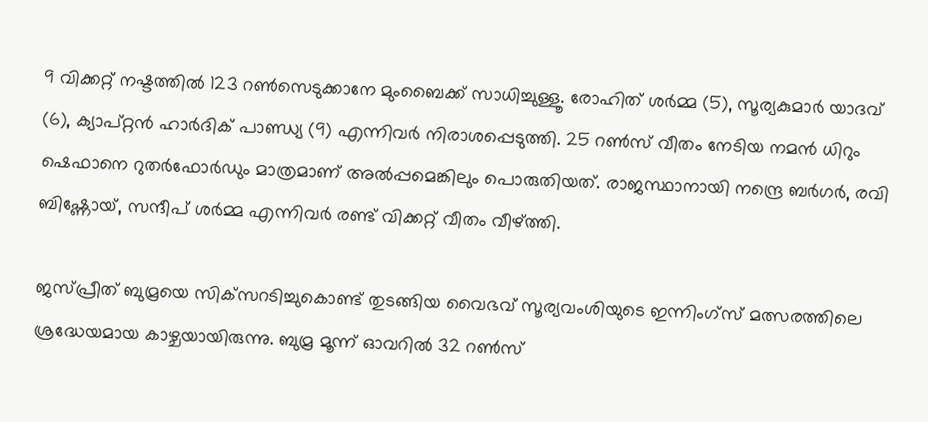9 വിക്കറ്റ് നഷ്ടത്തില്‍ 123 റണ്‍സെടുക്കാനേ മുംബൈക്ക് സാധിച്ചുള്ളൂ. രോഹിത് ശര്‍മ്മ (5), സൂര്യകുമാര്‍ യാദവ് (6), ക്യാപ്റ്റന്‍ ഹാര്‍ദിക് പാണ്ഡ്യ (9) എന്നിവര്‍ നിരാശപ്പെടുത്തി. 25 റണ്‍സ് വീതം നേടിയ നമന്‍ ധിറും ഷെഫാനെ റുതര്‍ഫോര്‍ഡും മാത്രമാണ് അല്‍പ്പമെങ്കിലും പൊരുതിയത്. രാജസ്ഥാനായി നന്ദ്രെ ബര്‍ഗര്‍, രവി ബിഷ്ണോയ്, സന്ദീപ് ശര്‍മ്മ എന്നിവര്‍ രണ്ട് വിക്കറ്റ് വീതം വീഴ്ത്തി.

ജസ്പ്രീത് ബുമ്രയെ സിക്‌സറടിച്ചുകൊണ്ട് തുടങ്ങിയ വൈഭവ് സൂര്യവംശിയുടെ ഇന്നിംഗ്സ് മത്സരത്തിലെ ശ്രദ്ധേയമായ കാഴ്ചയായിരുന്നു. ബുമ്ര മൂന്ന് ഓവറില്‍ 32 റണ്‍സ്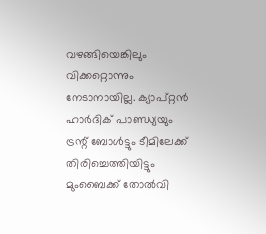വഴങ്ങിയെങ്കിലും വിക്കറ്റൊന്നും നേടാനായില്ല. ക്യാപ്റ്റന്‍ ഹാര്‍ദിക് പാണ്ഡ്യയും ട്രന്റ് ബോള്‍ട്ടും ടീമിലേക്ക് തിരിച്ചെത്തിയിട്ടും മുംബൈക്ക് തോല്‍വി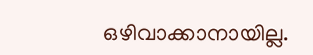ഒഴിവാക്കാനായില്ല.